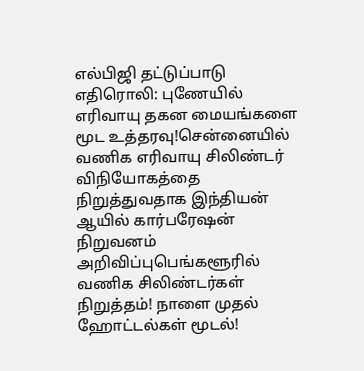எல்பிஜி தட்டுப்பாடு எதிரொலி: புணேயில் எரிவாயு தகன மையங்களை மூட உத்தரவு!சென்னையில் வணிக எரிவாயு சிலிண்டர் விநியோகத்தை நிறுத்துவதாக இந்தியன் ஆயில் கார்பரேஷன் நிறுவனம் அறிவிப்புபெங்களூரில் வணிக சிலிண்டர்கள் நிறுத்தம்! நாளை முதல் ஹோட்டல்கள் மூடல்!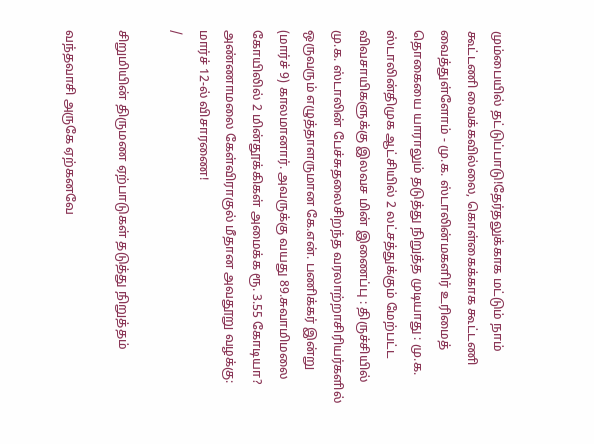மும்பையில் தட்டுப்பாடு!தேர்தலுக்காக மட்டும் நாம் கூட்டணி வைக்கவில்லை, கொள்கைக்காக கூட்டணி வைத்துள்ளோம் - மு.க. ஸ்டாலின்மகளிர் உரிமைத் தொகையை யாராலும் தடுத்து நிறுத்த முடியாது : மு.க. ஸ்டாலின்திமுக ஆட்சியில் 2 லட்சத்துக்கும் மேற்பட்ட விவசாயிகளுக்கு இலவச மின் இணைப்பு : திருச்சியில் மு.க. ஸ்டாலின் பேச்சுதலைசிறந்த வரலாற்றாசிரியர்களில் ஒருவரும் எழுத்தாளருமான கே.என். பணிக்கர் இன்று (மார்ச் 9) காலமானார். அவருக்கு வயது 89.சுவாமிமலை கோயிலில் 2 மின்தூக்கிகள் அமைக்க ரூ. 3.55 கோடியா? அண்ணாமலை கேள்விராகுல் மீதான அவதூறு வழக்கு: மார்ச் 12-ல் விசாரணை!
/

சிறுமியின் திருமண ஏற்பாடுகள் தடுத்து நிறுத்தம்

வந்தவாசி அருகே ஏற்கனவே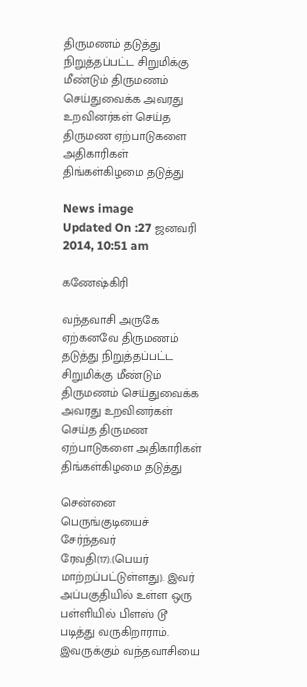திருமணம் தடுத்து நிறுத்தப்பட்ட சிறுமிக்கு மீண்டும் திருமணம் செய்துவைக்க அவரது உறவினர்கள் செய்த திருமண ஏற்பாடுகளை அதிகாரிகள் திங்கள்கிழமை தடுத்து

News image
Updated On :27 ஜனவரி 2014, 10:51 am

கணேஷ்கிரி

வந்தவாசி அருகே ஏற்கனவே திருமணம் தடுத்து நிறுத்தப்பட்ட சிறுமிக்கு மீண்டும் திருமணம் செய்துவைக்க அவரது உறவினர்கள் செய்த திருமண ஏற்பாடுகளை அதிகாரிகள் திங்கள்கிழமை தடுத்து

சென்னை பெருங்குடியைச் சேர்ந்தவர் ரேவதி(17).(பெயர் மாற்றப்பட்டுள்ளது). இவர் அப்பகுதியில் உள்ள ஒரு பள்ளியில் பிளஸ் டூ படித்து வருகிறாராம். இவருக்கும் வந்தவாசியை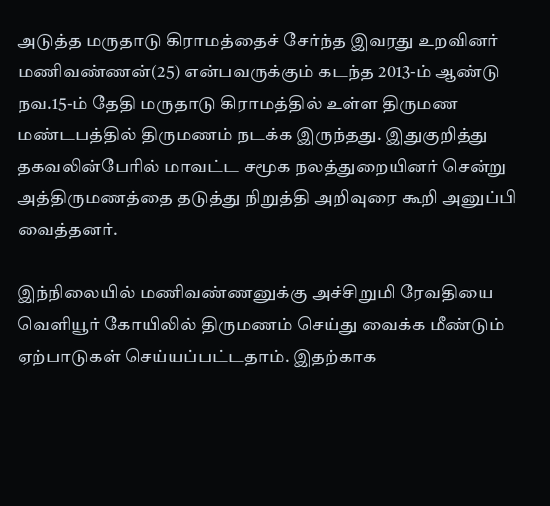அடுத்த மருதாடு கிராமத்தைச் சேர்ந்த இவரது உறவினர் மணிவண்ணன்(25) என்பவருக்கும் கடந்த 2013-ம் ஆண்டு நவ.15-ம் தேதி மருதாடு கிராமத்தில் உள்ள திருமண மண்டபத்தில் திருமணம் நடக்க இருந்தது. இதுகுறித்து தகவலின்பேரில் மாவட்ட சமூக நலத்துறையினர் சென்று அத்திருமணத்தை தடுத்து நிறுத்தி அறிவுரை கூறி அனுப்பி வைத்தனர்.

இந்நிலையில் மணிவண்ணனுக்கு அச்சிறுமி ரேவதியை வெளியூர் கோயிலில் திருமணம் செய்து வைக்க மீண்டும் ஏற்பாடுகள் செய்யப்பட்டதாம். இதற்காக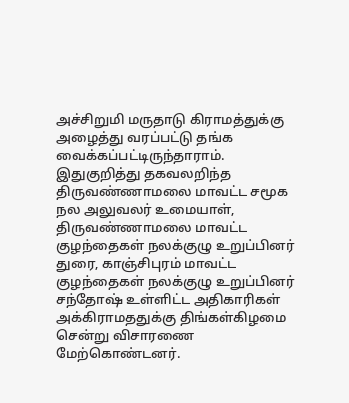அச்சிறுமி மருதாடு கிராமத்துக்கு அழைத்து வரப்பட்டு தங்க வைக்கப்பட்டிருந்தாராம்.  இதுகுறித்து தகவலறிந்த திருவண்ணாமலை மாவட்ட சமூக நல அலுவலர் உமையாள், திருவண்ணாமலை மாவட்ட குழந்தைகள் நலக்குழு உறுப்பினர் துரை, காஞ்சிபுரம் மாவட்ட குழந்தைகள் நலக்குழு உறுப்பினர் சந்தோஷ் உள்ளிட்ட அதிகாரிகள் அக்கிராமததுக்கு திங்கள்கிழமை சென்று விசாரணை மேற்கொண்டனர்.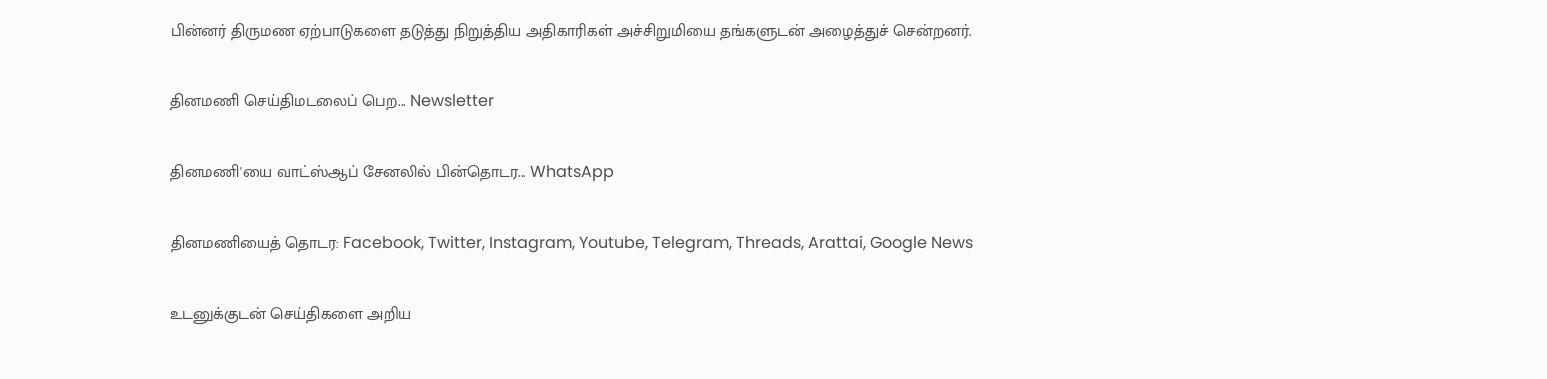பின்னர் திருமண ஏற்பாடுகளை தடுத்து நிறுத்திய அதிகாரிகள் அச்சிறுமியை தங்களுடன் அழைத்துச் சென்றனர்.

தினமணி செய்திமடலைப் பெற... Newsletter

தினமணி'யை வாட்ஸ்ஆப் சேனலில் பின்தொடர... WhatsApp

தினமணியைத் தொடர: Facebook, Twitter, Instagram, Youtube, Telegram, Threads, Arattai, Google News

உடனுக்குடன் செய்திகளை அறிய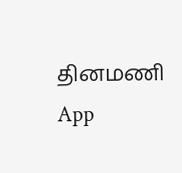தினமணி App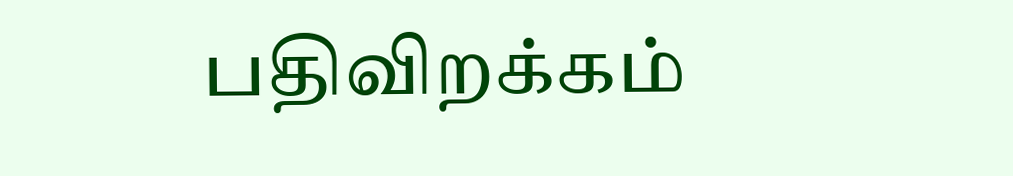பதிவிறக்கம்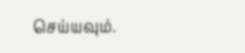செய்யவும்.